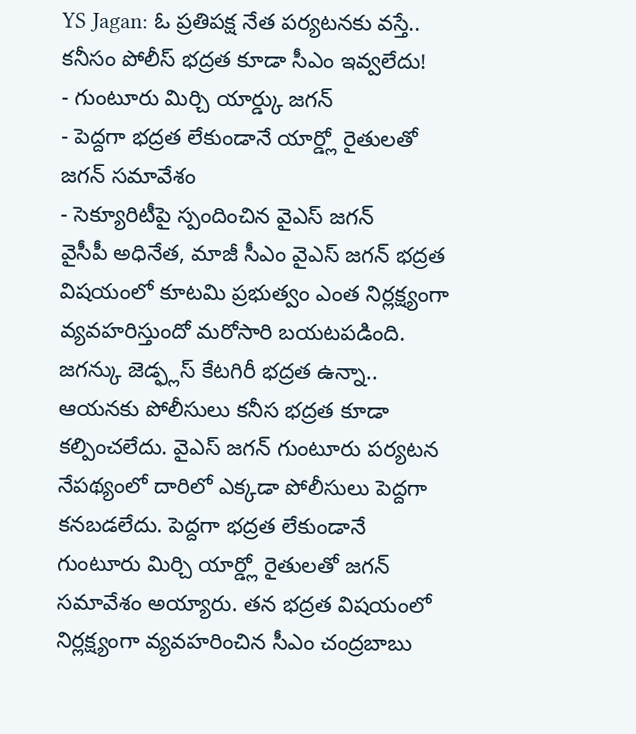YS Jagan: ఓ ప్రతిపక్ష నేత పర్యటనకు వస్తే.. కనీసం పోలీస్ భద్రత కూడా సీఎం ఇవ్వలేదు!
- గుంటూరు మిర్చి యార్డ్కు జగన్
- పెద్దగా భద్రత లేకుండానే యార్డ్లో రైతులతో జగన్ సమావేశం
- సెక్యూరిటీపై స్పందించిన వైఎస్ జగన్
వైసీపీ అధినేత, మాజీ సీఎం వైఎస్ జగన్ భద్రత విషయంలో కూటమి ప్రభుత్వం ఎంత నిర్లక్ష్యంగా వ్యవహరిస్తుందో మరోసారి బయటపడింది. జగన్కు జెడ్ఫ్లస్ కేటగిరీ భద్రత ఉన్నా.. ఆయనకు పోలీసులు కనీస భద్రత కూడా కల్పించలేదు. వైఎస్ జగన్ గుంటూరు పర్యటన నేపథ్యంలో దారిలో ఎక్కడా పోలీసులు పెద్దగా కనబడలేదు. పెద్దగా భద్రత లేకుండానే గుంటూరు మిర్చి యార్డ్లో రైతులతో జగన్ సమావేశం అయ్యారు. తన భద్రత విషయంలో నిర్లక్ష్యంగా వ్యవహరించిన సీఎం చంద్రబాబు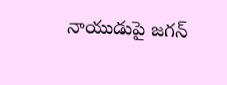నాయుడుపై జగన్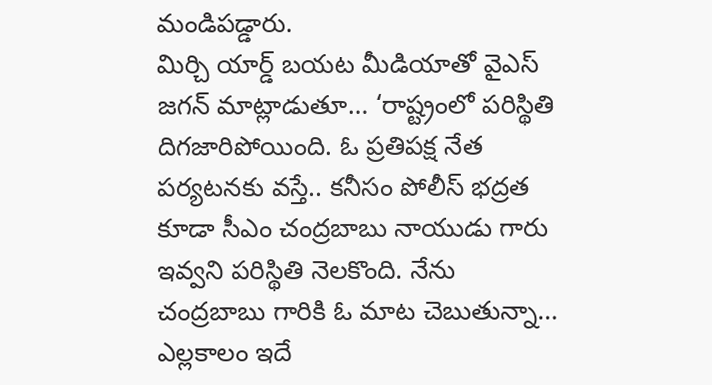మండిపడ్డారు.
మిర్చి యార్డ్ బయట మీడియాతో వైఎస్ జగన్ మాట్లాడుతూ… ‘రాష్ట్రంలో పరిస్థితి దిగజారిపోయింది. ఓ ప్రతిపక్ష నేత పర్యటనకు వస్తే.. కనీసం పోలీస్ భద్రత కూడా సీఎం చంద్రబాబు నాయుడు గారు ఇవ్వని పరిస్థితి నెలకొంది. నేను చంద్రబాబు గారికి ఓ మాట చెబుతున్నా… ఎల్లకాలం ఇదే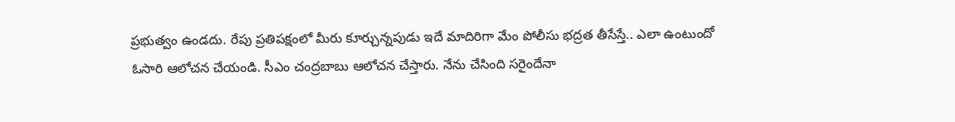ప్రభుత్వం ఉండదు. రేపు ప్రతిపక్షంలో మీరు కూర్చున్నపుడు ఇదే మాదిరిగా మేం పోలీసు భద్రత తీసేస్తే.. ఎలా ఉంటుందో ఓసారి ఆలోచన చేయండి. సీఎం చంద్రబాబు ఆలోచన చేస్తారు. నేను చేసింది సరైందేనా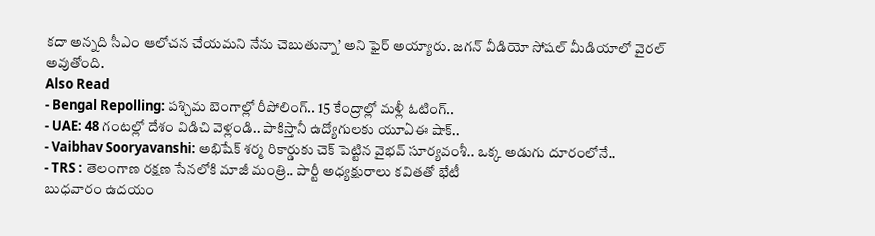కదా అన్నది సీఎం ఆలోచన చేయమని నేను చెబుతున్నా’ అని ఫైర్ అయ్యారు. జగన్ వీడియో సోషల్ మీడియాలో వైరల్ అవుతోంది.
Also Read
- Bengal Repolling: పశ్చిమ బెంగాల్లో రీపోలింగ్.. 15 కేంద్రాల్లో మళ్లీ ఓటింగ్..
- UAE: 48 గంటల్లో దేశం విడిచి వెళ్లండి.. పాకిస్తానీ ఉద్యోగులకు యూఏఈ షాక్..
- Vaibhav Sooryavanshi: అభిషేక్ శర్మ రికార్డుకు చెక్ పెట్టిన వైభవ్ సూర్యవంశీ.. ఒక్క అడుగు దూరంలోనే..
- TRS : తెలంగాణ రక్షణ సేనలోకి మాజీ మంత్రి.. పార్టీ అధ్యక్షురాలు కవితతో భేటీ
బుధవారం ఉదయం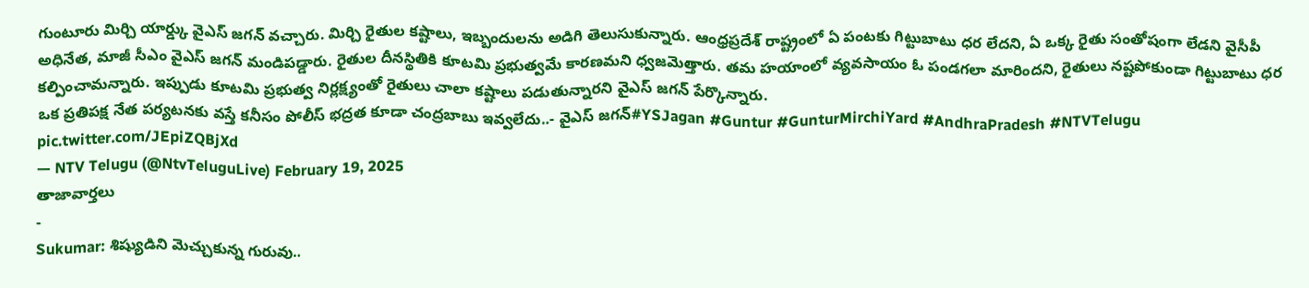గుంటూరు మిర్చి యార్డ్కు వైఎస్ జగన్ వచ్చారు. మిర్చి రైతుల కష్టాలు, ఇబ్బందులను అడిగి తెలుసుకున్నారు. ఆంధ్రప్రదేశ్ రాష్ట్రంలో ఏ పంటకు గిట్టుబాటు ధర లేదని, ఏ ఒక్క రైతు సంతోషంగా లేడని వైసీపీ అధినేత, మాజీ సీఎం వైఎస్ జగన్ మండిపడ్డారు. రైతుల దీనస్థితికి కూటమి ప్రభుత్వమే కారణమని ధ్వజమెత్తారు. తమ హయాంలో వ్యవసాయం ఓ పండగలా మారిందని, రైతులు నష్టపోకుండా గిట్టుబాటు ధర కల్పించామన్నారు. ఇప్పుడు కూటమి ప్రభుత్వ నిర్లక్ష్యంతో రైతులు చాలా కష్టాలు పడుతున్నారని వైఎస్ జగన్ పేర్కొన్నారు.
ఒక ప్రతిపక్ష నేత పర్యటనకు వస్తే కనీసం పోలీస్ భద్రత కూడా చంద్రబాబు ఇవ్వలేదు..- వైఎస్ జగన్#YSJagan #Guntur #GunturMirchiYard #AndhraPradesh #NTVTelugu pic.twitter.com/JEpiZQBjXd
— NTV Telugu (@NtvTeluguLive) February 19, 2025
తాజావార్తలు
-
Sukumar: శిష్యుడిని మెచ్చుకున్న గురువు..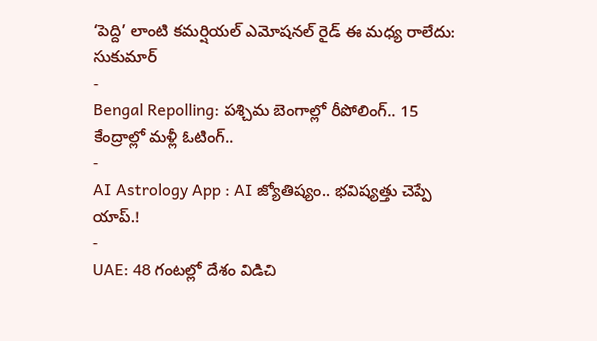‘పెద్ది’ లాంటి కమర్షియల్ ఎమోషనల్ రైడ్ ఈ మధ్య రాలేదు: సుకుమార్
-
Bengal Repolling: పశ్చిమ బెంగాల్లో రీపోలింగ్.. 15 కేంద్రాల్లో మళ్లీ ఓటింగ్..
-
AI Astrology App : AI జ్యోతిష్యం.. భవిష్యత్తు చెప్పే యాప్.!
-
UAE: 48 గంటల్లో దేశం విడిచి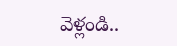వెళ్లండి..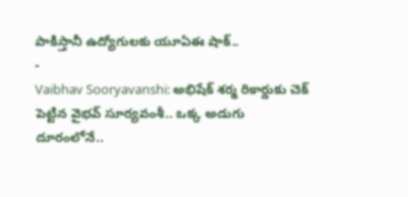పాకిస్తానీ ఉద్యోగులకు యూఏఈ షాక్..
-
Vaibhav Sooryavanshi: అభిషేక్ శర్మ రికార్డుకు చెక్ పెట్టిన వైభవ్ సూర్యవంశీ.. ఒక్క అడుగు దూరంలోనే..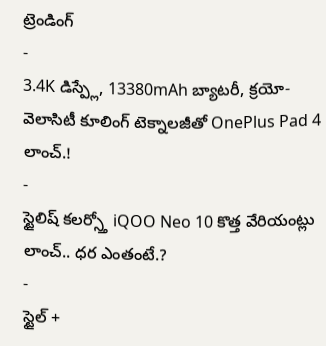ట్రెండింగ్
-
3.4K డిస్ప్లే, 13380mAh బ్యాటరీ, క్రయో-వెలాసిటీ కూలింగ్ టెక్నాలజీతో OnePlus Pad 4 లాంచ్.!
-
స్టైలిష్ కలర్స్తో iQOO Neo 10 కొత్త వేరియంట్లు లాంచ్.. ధర ఎంతంటే.?
-
స్టైల్ +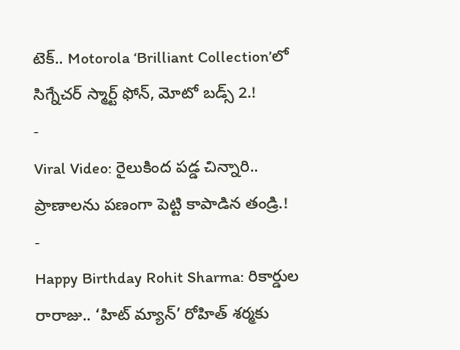టెక్.. Motorola ‘Brilliant Collection’లో సిగ్నేచర్ స్మార్ట్ ఫోన్, మోటో బడ్స్ 2.!
-
Viral Video: రైలుకింద పడ్డ చిన్నారి.. ప్రాణాలను పణంగా పెట్టి కాపాడిన తండ్రి.!
-
Happy Birthday Rohit Sharma: రికార్డుల రారాజు.. ‘హిట్ మ్యాన్’ రోహిత్ శర్మకు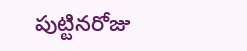పుట్టినరోజు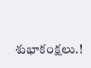శుభాకంక్షలు.!